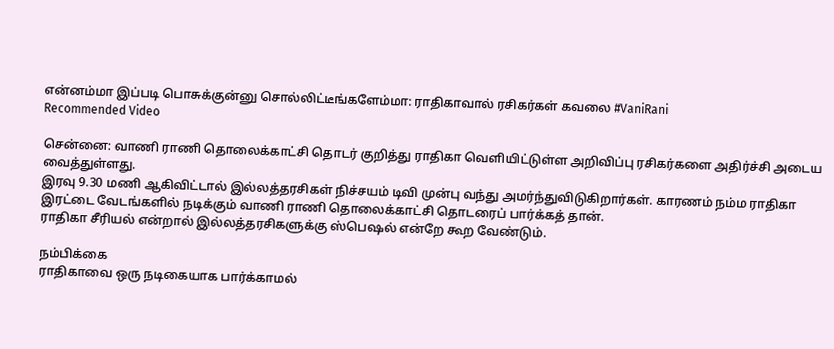என்னம்மா இப்படி பொசுக்குன்னு சொல்லிட்டீங்களேம்மா: ராதிகாவால் ரசிகர்கள் கவலை #VaniRani
Recommended Video

சென்னை: வாணி ராணி தொலைக்காட்சி தொடர் குறித்து ராதிகா வெளியிட்டுள்ள அறிவிப்பு ரசிகர்களை அதிர்ச்சி அடைய வைத்துள்ளது.
இரவு 9.30 மணி ஆகிவிட்டால் இல்லத்தரசிகள் நிச்சயம் டிவி முன்பு வந்து அமர்ந்துவிடுகிறார்கள். காரணம் நம்ம ராதிகா இரட்டை வேடங்களில் நடிக்கும் வாணி ராணி தொலைக்காட்சி தொடரைப் பார்க்கத் தான்.
ராதிகா சீரியல் என்றால் இல்லத்தரசிகளுக்கு ஸ்பெஷல் என்றே கூற வேண்டும்.

நம்பிக்கை
ராதிகாவை ஒரு நடிகையாக பார்க்காமல்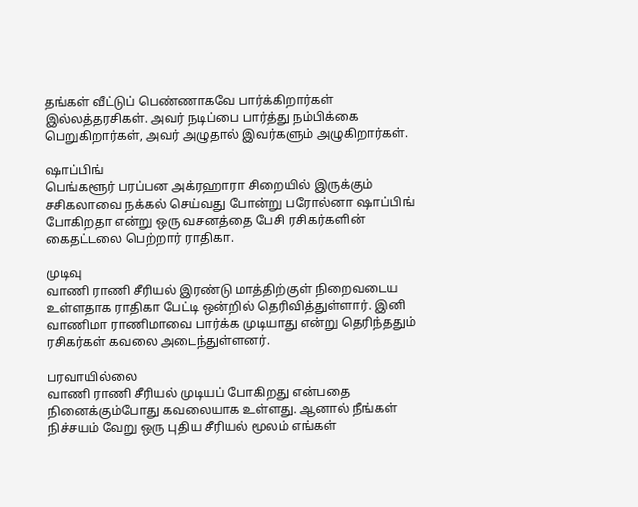தங்கள் வீட்டுப் பெண்ணாகவே பார்க்கிறார்கள் இல்லத்தரசிகள். அவர் நடிப்பை பார்த்து நம்பிக்கை பெறுகிறார்கள், அவர் அழுதால் இவர்களும் அழுகிறார்கள்.

ஷாப்பிங்
பெங்களூர் பரப்பன அக்ரஹாரா சிறையில் இருக்கும் சசிகலாவை நக்கல் செய்வது போன்று பரோல்னா ஷாப்பிங் போகிறதா என்று ஒரு வசனத்தை பேசி ரசிகர்களின் கைதட்டலை பெற்றார் ராதிகா.

முடிவு
வாணி ராணி சீரியல் இரண்டு மாத்திற்குள் நிறைவடைய உள்ளதாக ராதிகா பேட்டி ஒன்றில் தெரிவித்துள்ளார். இனி வாணிமா ராணிமாவை பார்க்க முடியாது என்று தெரிந்ததும் ரசிகர்கள் கவலை அடைந்துள்ளனர்.

பரவாயில்லை
வாணி ராணி சீரியல் முடியப் போகிறது என்பதை நினைக்கும்போது கவலையாக உள்ளது. ஆனால் நீங்கள் நிச்சயம் வேறு ஒரு புதிய சீரியல் மூலம் எங்கள்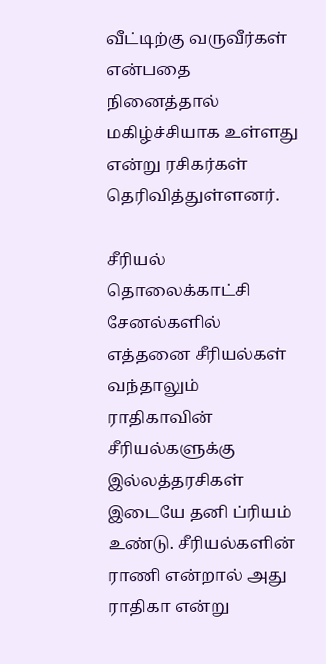வீட்டிற்கு வருவீர்கள் என்பதை நினைத்தால் மகிழ்ச்சியாக உள்ளது என்று ரசிகர்கள் தெரிவித்துள்ளனர்.

சீரியல்
தொலைக்காட்சி சேனல்களில் எத்தனை சீரியல்கள் வந்தாலும் ராதிகாவின் சீரியல்களுக்கு இல்லத்தரசிகள் இடையே தனி ப்ரியம் உண்டு. சீரியல்களின் ராணி என்றால் அது ராதிகா என்று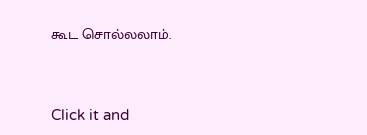கூட சொல்லலாம்.


Click it and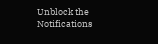Unblock the Notifications